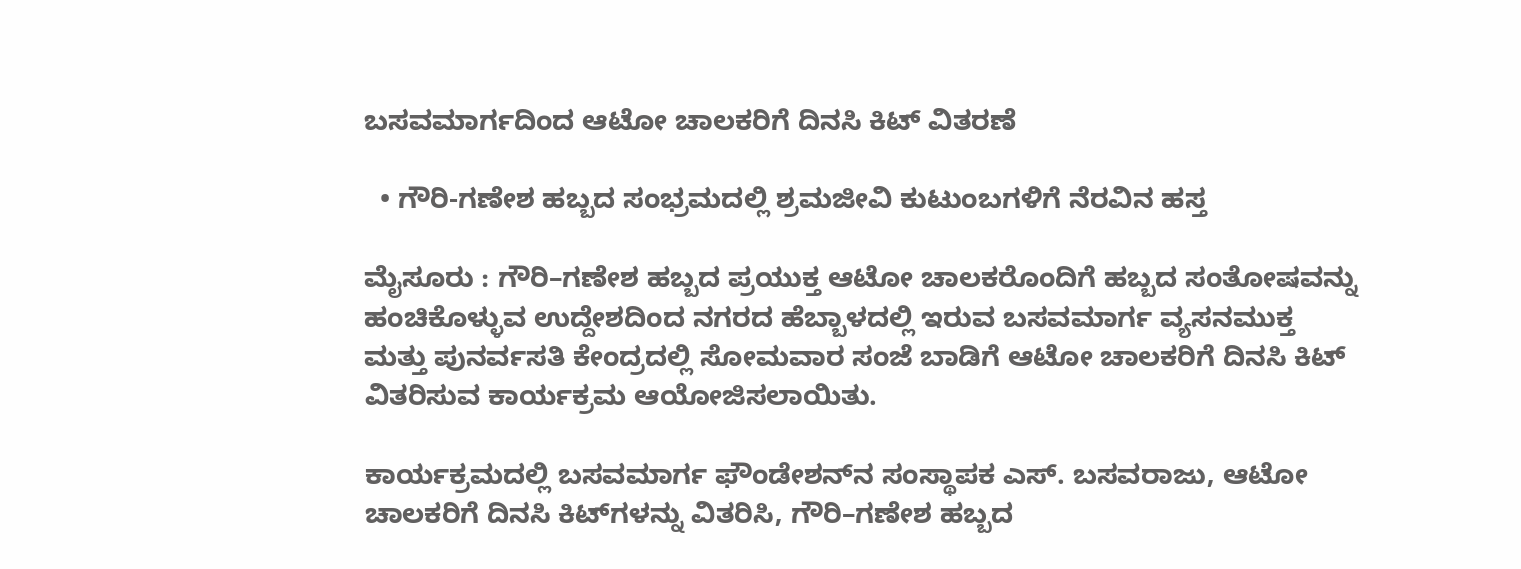ಬಸವಮಾರ್ಗದಿಂದ ಆಟೋ ಚಾಲಕರಿಗೆ ದಿನಸಿ ಕಿಟ್ ವಿತರಣೆ

  • ಗೌರಿ-ಗಣೇಶ ಹಬ್ಬದ ಸಂಭ್ರಮದಲ್ಲಿ ಶ್ರಮಜೀವಿ ಕುಟುಂಬಗಳಿಗೆ ನೆರವಿನ ಹಸ್ತ

ಮೈಸೂರು : ಗೌರಿ–ಗಣೇಶ ಹಬ್ಬದ ಪ್ರಯುಕ್ತ ಆಟೋ ಚಾಲಕರೊಂದಿಗೆ ಹಬ್ಬದ ಸಂತೋಷವನ್ನು ಹಂಚಿಕೊಳ್ಳುವ ಉದ್ದೇಶದಿಂದ ನಗರದ ಹೆಬ್ಬಾಳದಲ್ಲಿ‌ ಇರುವ ಬಸವಮಾರ್ಗ ವ್ಯಸನಮುಕ್ತ ಮತ್ತು ಪುನರ್ವಸತಿ ಕೇಂದ್ರದಲ್ಲಿ ಸೋಮವಾರ ಸಂಜೆ‌ ಬಾಡಿಗೆ ಆಟೋ ಚಾಲಕರಿಗೆ ದಿನಸಿ ಕಿಟ್‌ ವಿತರಿಸುವ ಕಾರ್ಯಕ್ರಮ ಆಯೋಜಿಸಲಾಯಿತು.

ಕಾರ್ಯಕ್ರಮದಲ್ಲಿ ಬಸವಮಾರ್ಗ ಫೌಂಡೇಶನ್‌ನ ಸಂಸ್ಥಾಪಕ ಎಸ್. ಬಸವರಾಜು, ಆಟೋ ಚಾಲಕರಿಗೆ ದಿನಸಿ ಕಿಟ್‌ಗಳನ್ನು ವಿತರಿಸಿ, ಗೌರಿ–ಗಣೇಶ ಹಬ್ಬದ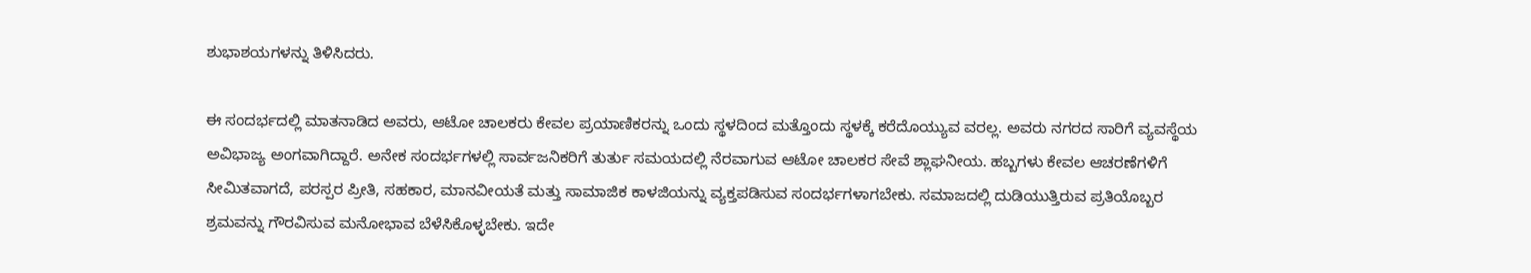ಶುಭಾಶಯಗಳನ್ನು ತಿಳಿಸಿದರು.

ಈ ಸಂದರ್ಭದಲ್ಲಿ ಮಾತನಾಡಿದ ಅವರು, ಆಟೋ ಚಾಲಕರು ಕೇವಲ ಪ್ರಯಾಣಿಕರನ್ನು ಒಂದು ಸ್ಥಳದಿಂದ ಮತ್ತೊಂದು ಸ್ಥಳಕ್ಕೆ ಕರೆದೊಯ್ಯುವ ವರಲ್ಲ. ಅವರು ನಗರದ ಸಾರಿಗೆ ವ್ಯವಸ್ಥೆಯ ಅವಿಭಾಜ್ಯ ಅಂಗವಾಗಿದ್ದಾರೆ. ಅನೇಕ ಸಂದರ್ಭಗಳಲ್ಲಿ ಸಾರ್ವಜನಿಕರಿಗೆ ತುರ್ತು ಸಮಯದಲ್ಲಿ ನೆರವಾಗುವ ಆಟೋ ಚಾಲಕರ ಸೇವೆ ಶ್ಲಾಘನೀಯ. ಹಬ್ಬಗಳು ಕೇವಲ ಆಚರಣೆಗಳಿಗೆ ಸೀಮಿತವಾಗದೆ, ಪರಸ್ಪರ ಪ್ರೀತಿ, ಸಹಕಾರ, ಮಾನವೀಯತೆ ಮತ್ತು ಸಾಮಾಜಿಕ ಕಾಳಜಿಯನ್ನು ವ್ಯಕ್ತಪಡಿಸುವ ಸಂದರ್ಭಗಳಾಗಬೇಕು. ಸಮಾಜದಲ್ಲಿ ದುಡಿಯುತ್ತಿರುವ ಪ್ರತಿಯೊಬ್ಬರ ಶ್ರಮವನ್ನು ಗೌರವಿಸುವ ಮನೋಭಾವ ಬೆಳೆಸಿಕೊಳ್ಳಬೇಕು. ಇದೇ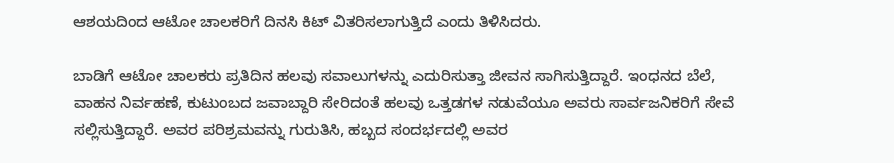ಆಶಯದಿಂದ ಆಟೋ ಚಾಲಕರಿಗೆ ದಿನಸಿ ಕಿಟ್ ವಿತರಿಸಲಾಗುತ್ತಿದೆ ಎಂದು ತಿಳಿಸಿದರು.

ಬಾಡಿಗೆ ಆಟೋ ಚಾಲಕರು ಪ್ರತಿದಿನ ಹಲವು ಸವಾಲುಗಳನ್ನು ಎದುರಿಸುತ್ತಾ ಜೀವನ ಸಾಗಿಸುತ್ತಿದ್ದಾರೆ. ಇಂಧನದ ಬೆಲೆ, ವಾಹನ ನಿರ್ವಹಣೆ, ಕುಟುಂಬದ ಜವಾಬ್ದಾರಿ ಸೇರಿದಂತೆ ಹಲವು ಒತ್ತಡಗಳ ನಡುವೆಯೂ ಅವರು ಸಾರ್ವಜನಿಕರಿಗೆ ಸೇವೆ ಸಲ್ಲಿಸುತ್ತಿದ್ದಾರೆ. ಅವರ ಪರಿಶ್ರಮವನ್ನು ಗುರುತಿಸಿ, ಹಬ್ಬದ ಸಂದರ್ಭದಲ್ಲಿ ಅವರ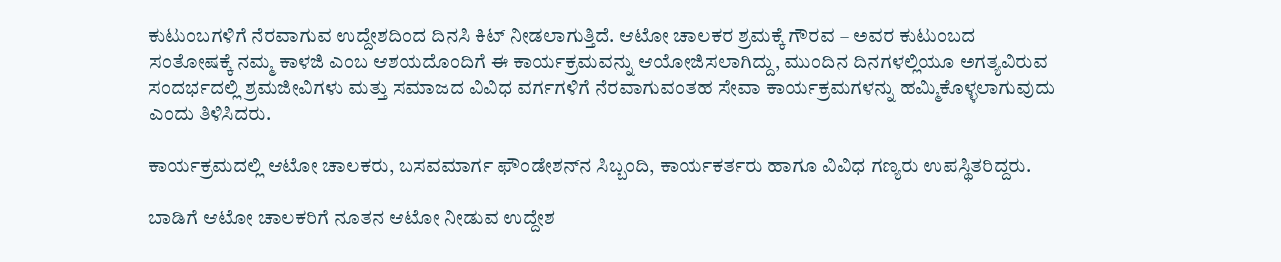ಕುಟುಂಬಗಳಿಗೆ ನೆರವಾಗುವ ಉದ್ದೇಶದಿಂದ ದಿನಸಿ ಕಿಟ್ ನೀಡಲಾಗುತ್ತಿದೆ. ಆಟೋ ಚಾಲಕರ ಶ್ರಮಕ್ಕೆ ಗೌರವ – ಅವರ ಕುಟುಂಬದ ಸಂತೋಷಕ್ಕೆ ನಮ್ಮ ಕಾಳಜಿ ಎಂಬ ಆಶಯದೊಂದಿಗೆ ಈ ಕಾರ್ಯಕ್ರಮವನ್ನು ಆಯೋಜಿಸಲಾಗಿದ್ದು, ಮುಂದಿನ ದಿನಗಳಲ್ಲಿಯೂ ಅಗತ್ಯವಿರುವ ಸಂದರ್ಭದಲ್ಲಿ ಶ್ರಮಜೀವಿಗಳು ಮತ್ತು ಸಮಾಜದ ವಿವಿಧ ವರ್ಗಗಳಿಗೆ ನೆರವಾಗುವಂತಹ ಸೇವಾ ಕಾರ್ಯಕ್ರಮಗಳನ್ನು ಹಮ್ಮಿಕೊಳ್ಳಲಾಗುವುದು ಎಂದು ತಿಳಿಸಿದರು.

ಕಾರ್ಯಕ್ರಮದಲ್ಲಿ ಆಟೋ ಚಾಲಕರು, ಬಸವಮಾರ್ಗ ಫೌಂಡೇಶನ್‌ನ ಸಿಬ್ಬಂದಿ, ಕಾರ್ಯಕರ್ತರು ಹಾಗೂ ವಿವಿಧ ಗಣ್ಯರು ಉಪಸ್ಥಿತರಿದ್ದರು.

ಬಾಡಿಗೆ ಆಟೋ ಚಾಲಕರಿಗೆ ನೂತನ ಆಟೋ ನೀಡುವ ಉದ್ದೇಶ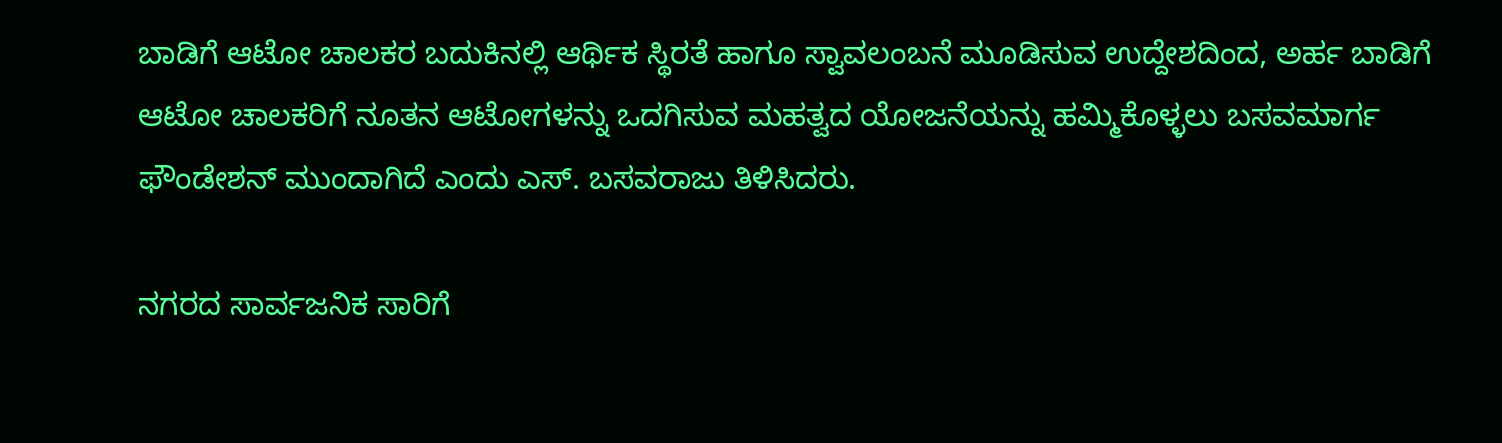ಬಾಡಿಗೆ ಆಟೋ ಚಾಲಕರ ಬದುಕಿನಲ್ಲಿ ಆರ್ಥಿಕ ಸ್ಥಿರತೆ ಹಾಗೂ ಸ್ವಾವಲಂಬನೆ ಮೂಡಿಸುವ ಉದ್ದೇಶದಿಂದ, ಅರ್ಹ ಬಾಡಿಗೆ ಆಟೋ ಚಾಲಕರಿಗೆ ನೂತನ ಆಟೋಗಳನ್ನು ಒದಗಿಸುವ ಮಹತ್ವದ ಯೋಜನೆಯನ್ನು ಹಮ್ಮಿಕೊಳ್ಳಲು ಬಸವಮಾರ್ಗ ಫೌಂಡೇಶನ್ ಮುಂದಾಗಿದೆ ಎಂದು ಎಸ್. ಬಸವರಾಜು ತಿಳಿಸಿದರು.

ನಗರದ ಸಾರ್ವಜನಿಕ ಸಾರಿಗೆ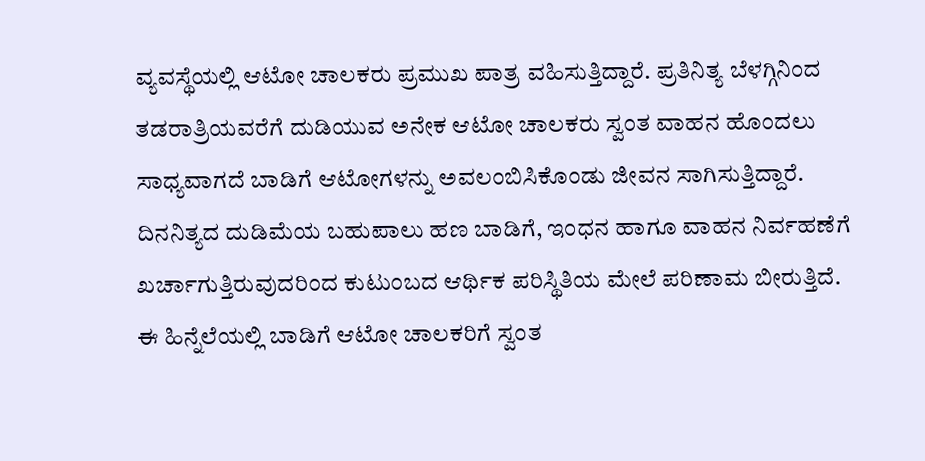ವ್ಯವಸ್ಥೆಯಲ್ಲಿ ಆಟೋ ಚಾಲಕರು ಪ್ರಮುಖ ಪಾತ್ರ ವಹಿಸುತ್ತಿದ್ದಾರೆ. ಪ್ರತಿನಿತ್ಯ ಬೆಳಗ್ಗಿನಿಂದ ತಡರಾತ್ರಿಯವರೆಗೆ ದುಡಿಯುವ ಅನೇಕ ಆಟೋ ಚಾಲಕರು ಸ್ವಂತ ವಾಹನ ಹೊಂದಲು ಸಾಧ್ಯವಾಗದೆ ಬಾಡಿಗೆ ಆಟೋಗಳನ್ನು ಅವಲಂಬಿಸಿಕೊಂಡು ಜೀವನ ಸಾಗಿಸುತ್ತಿದ್ದಾರೆ. ದಿನನಿತ್ಯದ ದುಡಿಮೆಯ ಬಹುಪಾಲು ಹಣ ಬಾಡಿಗೆ, ಇಂಧನ ಹಾಗೂ ವಾಹನ ನಿರ್ವಹಣೆಗೆ ಖರ್ಚಾಗುತ್ತಿರುವುದರಿಂದ ಕುಟುಂಬದ ಆರ್ಥಿಕ ಪರಿಸ್ಥಿತಿಯ ಮೇಲೆ ಪರಿಣಾಮ ಬೀರುತ್ತಿದೆ. ಈ ಹಿನ್ನೆಲೆಯಲ್ಲಿ ಬಾಡಿಗೆ ಆಟೋ ಚಾಲಕರಿಗೆ ಸ್ವಂತ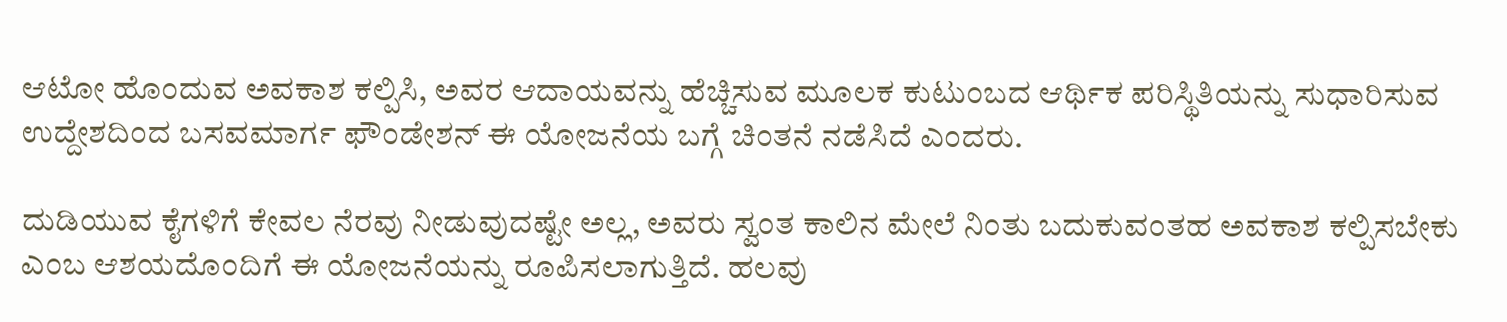ಆಟೋ ಹೊಂದುವ ಅವಕಾಶ ಕಲ್ಪಿಸಿ, ಅವರ ಆದಾಯವನ್ನು ಹೆಚ್ಚಿಸುವ ಮೂಲಕ ಕುಟುಂಬದ ಆರ್ಥಿಕ ಪರಿಸ್ಥಿತಿಯನ್ನು ಸುಧಾರಿಸುವ ಉದ್ದೇಶದಿಂದ ಬಸವಮಾರ್ಗ ಫೌಂಡೇಶನ್ ಈ ಯೋಜನೆಯ ಬಗ್ಗೆ ಚಿಂತನೆ ನಡೆಸಿದೆ ಎಂದರು.

ದುಡಿಯುವ ಕೈಗಳಿಗೆ ಕೇವಲ ನೆರವು ನೀಡುವುದಷ್ಟೇ ಅಲ್ಲ, ಅವರು ಸ್ವಂತ ಕಾಲಿನ ಮೇಲೆ ನಿಂತು ಬದುಕುವಂತಹ ಅವಕಾಶ ಕಲ್ಪಿಸಬೇಕು ಎಂಬ ಆಶಯದೊಂದಿಗೆ ಈ ಯೋಜನೆಯನ್ನು ರೂಪಿಸಲಾಗುತ್ತಿದೆ. ಹಲವು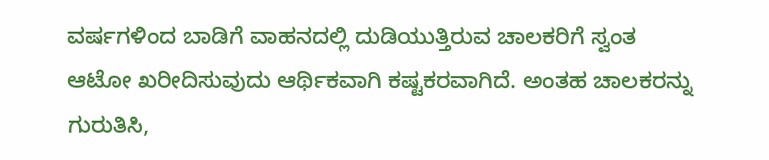ವರ್ಷಗಳಿಂದ ಬಾಡಿಗೆ ವಾಹನದಲ್ಲಿ ದುಡಿಯುತ್ತಿರುವ ಚಾಲಕರಿಗೆ ಸ್ವಂತ ಆಟೋ ಖರೀದಿಸುವುದು ಆರ್ಥಿಕವಾಗಿ ಕಷ್ಟಕರವಾಗಿದೆ. ಅಂತಹ ಚಾಲಕರನ್ನು ಗುರುತಿಸಿ,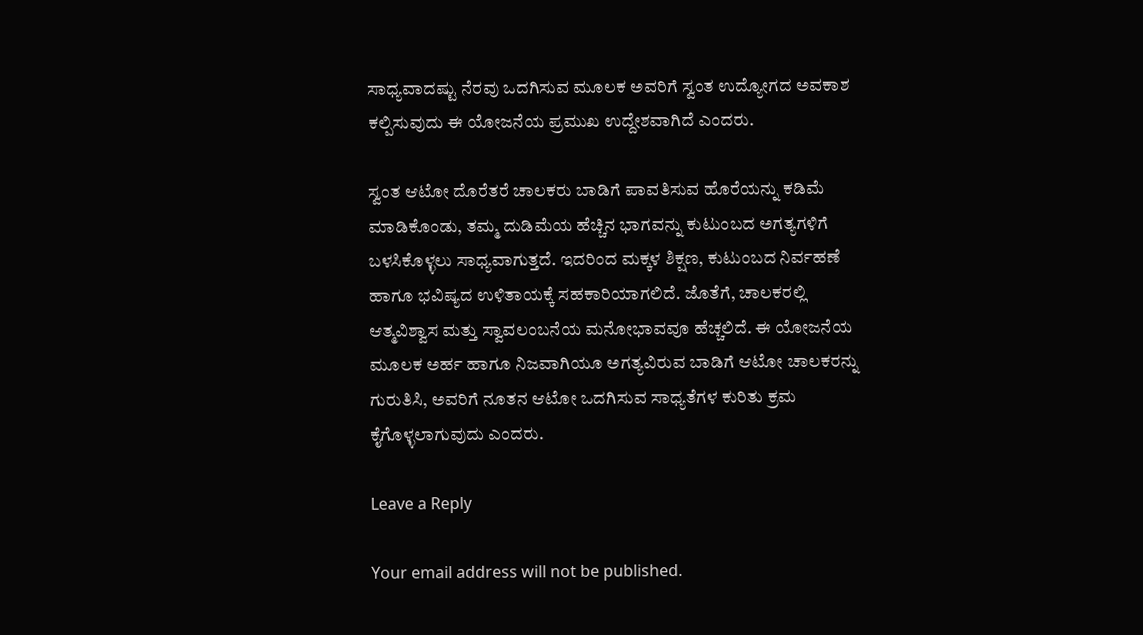ಸಾಧ್ಯವಾದಷ್ಟು ನೆರವು ಒದಗಿಸುವ ಮೂಲಕ ಅವರಿಗೆ ಸ್ವಂತ ಉದ್ಯೋಗದ ಅವಕಾಶ ಕಲ್ಪಿಸುವುದು ಈ ಯೋಜನೆಯ ಪ್ರಮುಖ ಉದ್ದೇಶವಾಗಿದೆ ಎಂದರು.

ಸ್ವಂತ ಆಟೋ ದೊರೆತರೆ ಚಾಲಕರು ಬಾಡಿಗೆ ಪಾವತಿಸುವ ಹೊರೆಯನ್ನು ಕಡಿಮೆ ಮಾಡಿಕೊಂಡು, ತಮ್ಮ ದುಡಿಮೆಯ ಹೆಚ್ಚಿನ ಭಾಗವನ್ನು ಕುಟುಂಬದ ಅಗತ್ಯಗಳಿಗೆ ಬಳಸಿಕೊಳ್ಳಲು ಸಾಧ್ಯವಾಗುತ್ತದೆ. ಇದರಿಂದ ಮಕ್ಕಳ ಶಿಕ್ಷಣ, ಕುಟುಂಬದ ನಿರ್ವಹಣೆ ಹಾಗೂ ಭವಿಷ್ಯದ ಉಳಿತಾಯಕ್ಕೆ ಸಹಕಾರಿಯಾಗಲಿದೆ. ಜೊತೆಗೆ, ಚಾಲಕರಲ್ಲಿ ಆತ್ಮವಿಶ್ವಾಸ ಮತ್ತು ಸ್ವಾವಲಂಬನೆಯ ಮನೋಭಾವವೂ ಹೆಚ್ಚಲಿದೆ. ಈ ಯೋಜನೆಯ ಮೂಲಕ ಅರ್ಹ ಹಾಗೂ ನಿಜವಾಗಿಯೂ ಅಗತ್ಯವಿರುವ ಬಾಡಿಗೆ ಆಟೋ ಚಾಲಕರನ್ನು ಗುರುತಿಸಿ, ಅವರಿಗೆ ನೂತನ ಆಟೋ ಒದಗಿಸುವ ಸಾಧ್ಯತೆಗಳ ಕುರಿತು ಕ್ರಮ ಕೈಗೊಳ್ಳಲಾಗುವುದು ಎಂದರು.

Leave a Reply

Your email address will not be published.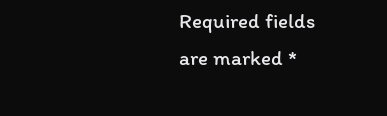Required fields are marked *